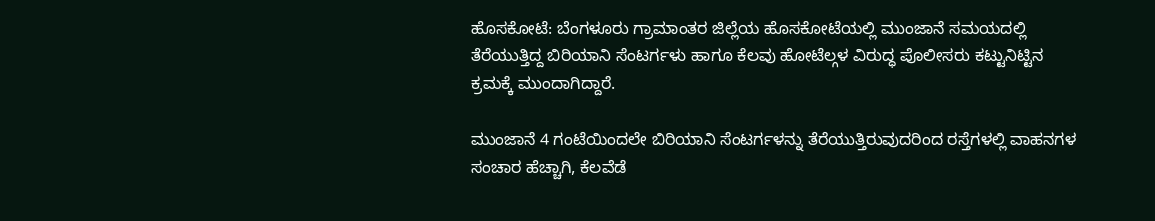ಹೊಸಕೋಟೆ: ಬೆಂಗಳೂರು ಗ್ರಾಮಾಂತರ ಜಿಲ್ಲೆಯ ಹೊಸಕೋಟೆಯಲ್ಲಿ ಮುಂಜಾನೆ ಸಮಯದಲ್ಲಿ ತೆರೆಯುತ್ತಿದ್ದ ಬಿರಿಯಾನಿ ಸೆಂಟರ್ಗಳು ಹಾಗೂ ಕೆಲವು ಹೋಟೆಲ್ಗಳ ವಿರುದ್ಧ ಪೊಲೀಸರು ಕಟ್ಟುನಿಟ್ಟಿನ ಕ್ರಮಕ್ಕೆ ಮುಂದಾಗಿದ್ದಾರೆ.

ಮುಂಜಾನೆ 4 ಗಂಟೆಯಿಂದಲೇ ಬಿರಿಯಾನಿ ಸೆಂಟರ್ಗಳನ್ನು ತೆರೆಯುತ್ತಿರುವುದರಿಂದ ರಸ್ತೆಗಳಲ್ಲಿ ವಾಹನಗಳ ಸಂಚಾರ ಹೆಚ್ಚಾಗಿ, ಕೆಲವೆಡೆ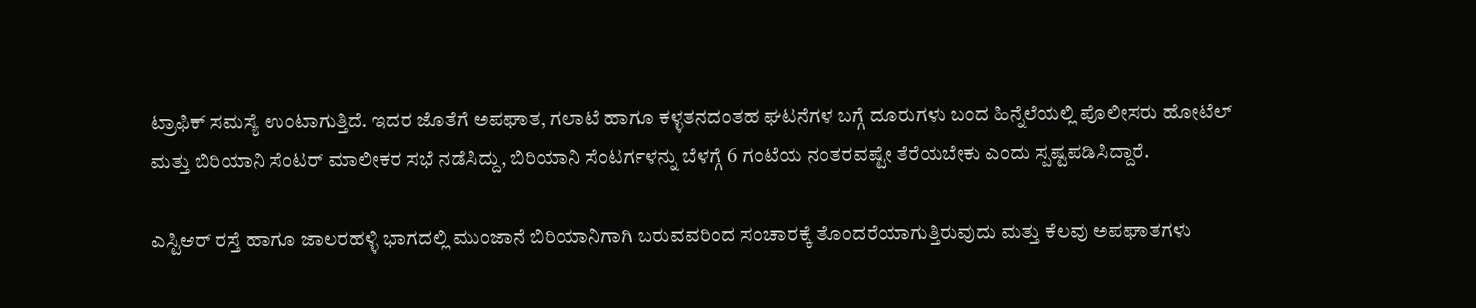ಟ್ರಾಫಿಕ್ ಸಮಸ್ಯೆ ಉಂಟಾಗುತ್ತಿದೆ. ಇದರ ಜೊತೆಗೆ ಅಪಘಾತ, ಗಲಾಟೆ ಹಾಗೂ ಕಳ್ಳತನದಂತಹ ಘಟನೆಗಳ ಬಗ್ಗೆ ದೂರುಗಳು ಬಂದ ಹಿನ್ನೆಲೆಯಲ್ಲಿ ಪೊಲೀಸರು ಹೋಟೆಲ್ ಮತ್ತು ಬಿರಿಯಾನಿ ಸೆಂಟರ್ ಮಾಲೀಕರ ಸಭೆ ನಡೆಸಿದ್ದು, ಬಿರಿಯಾನಿ ಸೆಂಟರ್ಗಳನ್ನು ಬೆಳಗ್ಗೆ 6 ಗಂಟೆಯ ನಂತರವಷ್ಟೇ ತೆರೆಯಬೇಕು ಎಂದು ಸ್ಪಷ್ಟಪಡಿಸಿದ್ದಾರೆ.

ಎಸ್ಟಿಆರ್ ರಸ್ತೆ ಹಾಗೂ ಜಾಲರಹಳ್ಳಿ ಭಾಗದಲ್ಲಿ ಮುಂಜಾನೆ ಬಿರಿಯಾನಿಗಾಗಿ ಬರುವವರಿಂದ ಸಂಚಾರಕ್ಕೆ ತೊಂದರೆಯಾಗುತ್ತಿರುವುದು ಮತ್ತು ಕೆಲವು ಅಪಘಾತಗಳು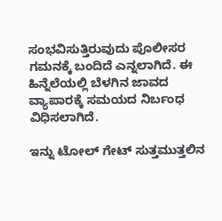ಸಂಭವಿಸುತ್ತಿರುವುದು ಪೊಲೀಸರ ಗಮನಕ್ಕೆ ಬಂದಿದೆ ಎನ್ನಲಾಗಿದೆ. ಈ ಹಿನ್ನೆಲೆಯಲ್ಲಿ ಬೆಳಗಿನ ಜಾವದ ವ್ಯಾಪಾರಕ್ಕೆ ಸಮಯದ ನಿರ್ಬಂಧ ವಿಧಿಸಲಾಗಿದೆ.

ಇನ್ನು ಟೋಲ್ ಗೇಟ್ ಸುತ್ತಮುತ್ತಲಿನ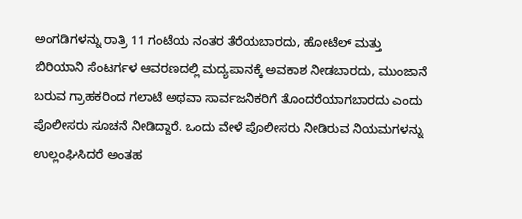ಅಂಗಡಿಗಳನ್ನು ರಾತ್ರಿ 11 ಗಂಟೆಯ ನಂತರ ತೆರೆಯಬಾರದು, ಹೋಟೆಲ್ ಮತ್ತು ಬಿರಿಯಾನಿ ಸೆಂಟರ್ಗಳ ಆವರಣದಲ್ಲಿ ಮದ್ಯಪಾನಕ್ಕೆ ಅವಕಾಶ ನೀಡಬಾರದು, ಮುಂಜಾನೆ ಬರುವ ಗ್ರಾಹಕರಿಂದ ಗಲಾಟೆ ಅಥವಾ ಸಾರ್ವಜನಿಕರಿಗೆ ತೊಂದರೆಯಾಗಬಾರದು ಎಂದು ಪೊಲೀಸರು ಸೂಚನೆ ನೀಡಿದ್ದಾರೆ. ಒಂದು ವೇಳೆ ಪೊಲೀಸರು ನೀಡಿರುವ ನಿಯಮಗಳನ್ನು ಉಲ್ಲಂಘಿಸಿದರೆ ಅಂತಹ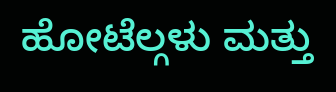ಹೋಟೆಲ್ಗಳು ಮತ್ತು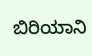ಬಿರಿಯಾನಿ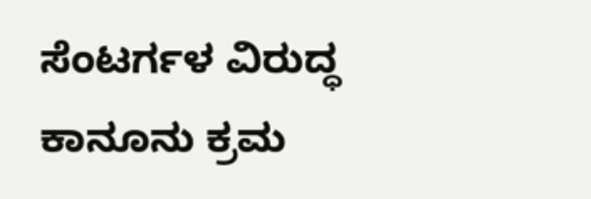ಸೆಂಟರ್ಗಳ ವಿರುದ್ಧ ಕಾನೂನು ಕ್ರಮ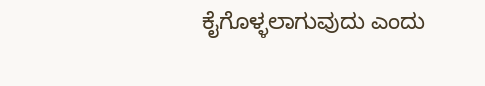ಕೈಗೊಳ್ಳಲಾಗುವುದು ಎಂದು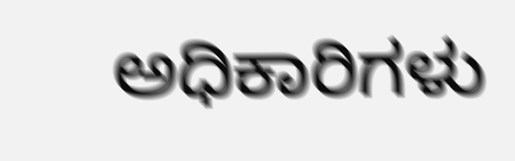ಅಧಿಕಾರಿಗಳು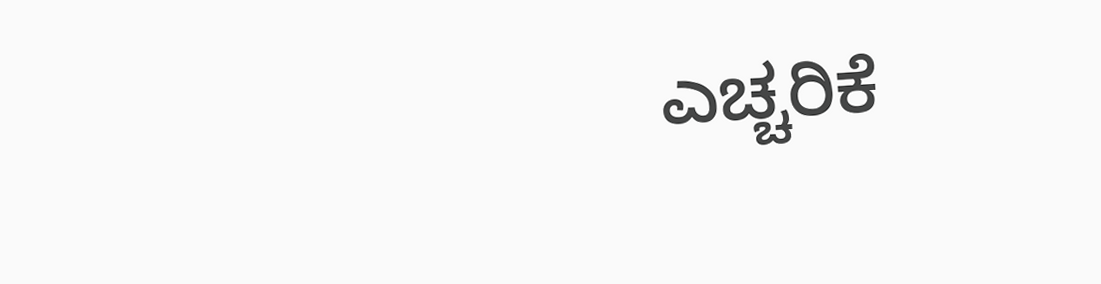ಎಚ್ಚರಿಕೆ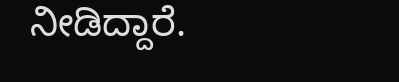ನೀಡಿದ್ದಾರೆ.